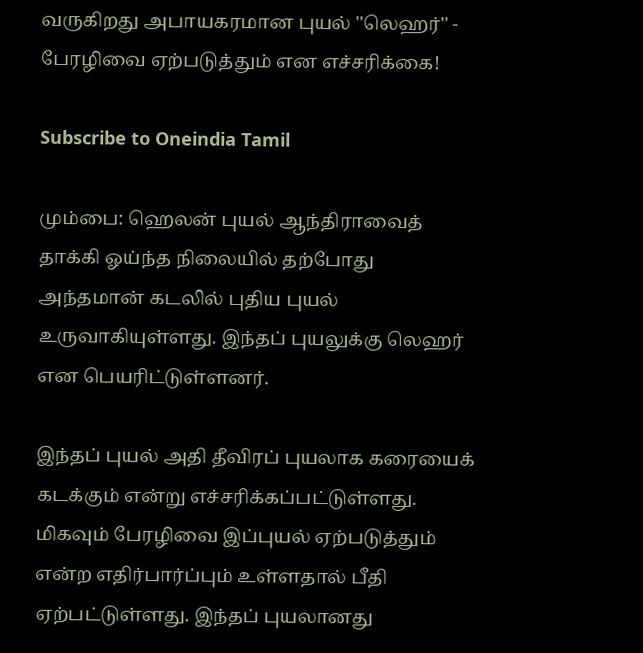வருகிறது அபாயகரமான புயல் ''லெஹர்'' - பேரழிவை ஏற்படுத்தும் என எச்சரிக்கை!

Subscribe to Oneindia Tamil

மும்பை: ஹெலன் புயல் ஆந்திராவைத் தாக்கி ஓய்ந்த நிலையில் தற்போது அந்தமான் கடலில் புதிய புயல் உருவாகியுள்ளது. இந்தப் புயலுக்கு லெஹர் என பெயரிட்டுள்ளனர்.

இந்தப் புயல் அதி தீவிரப் புயலாக கரையைக் கடக்கும் என்று எச்சரிக்கப்பட்டுள்ளது. மிகவும் பேரழிவை இப்புயல் ஏற்படுத்தும் என்ற எதிர்பார்ப்பும் உள்ளதால் பீதி ஏற்பட்டுள்ளது. இந்தப் புயலானது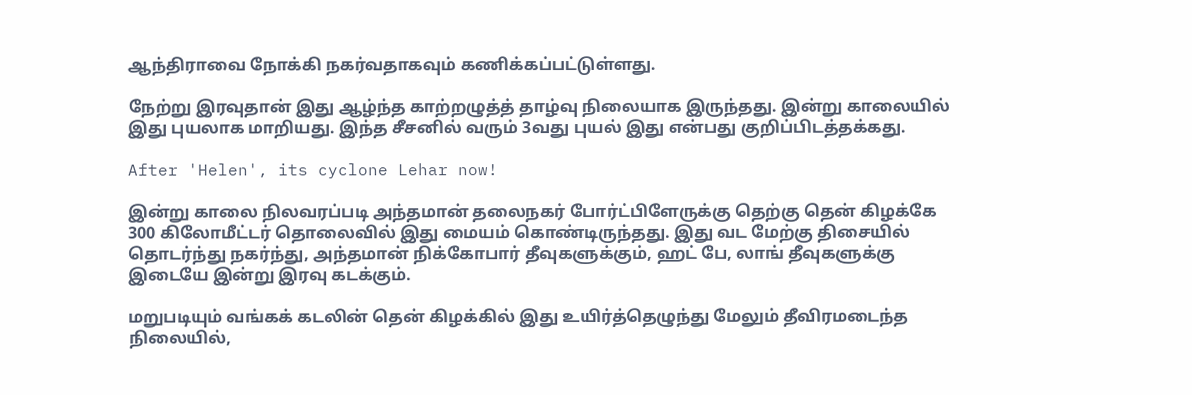ஆந்திராவை நோக்கி நகர்வதாகவும் கணிக்கப்பட்டுள்ளது.

நேற்று இரவுதான் இது ஆழ்ந்த காற்றழுத்த் தாழ்வு நிலையாக இருந்தது. இன்று காலையில் இது புயலாக மாறியது. இந்த சீசனில் வரும் 3வது புயல் இது என்பது குறிப்பிடத்தக்கது.

After 'Helen', its cyclone Lehar now!

இன்று காலை நிலவரப்படி அந்தமான் தலைநகர் போர்ட்பிளேருக்கு தெற்கு தென் கிழக்கே 300 கிலோமீட்டர் தொலைவில் இது மையம் கொண்டிருந்தது. இது வட மேற்கு திசையில் தொடர்ந்து நகர்ந்து, அந்தமான் நிக்கோபார் தீவுகளுக்கும், ஹட் பே, லாங் தீவுகளுக்கு இடையே இன்று இரவு கடக்கும்.

மறுபடியும் வங்கக் கடலின் தென் கிழக்கில் இது உயிர்த்தெழுந்து மேலும் தீவிரமடைந்த நிலையில்,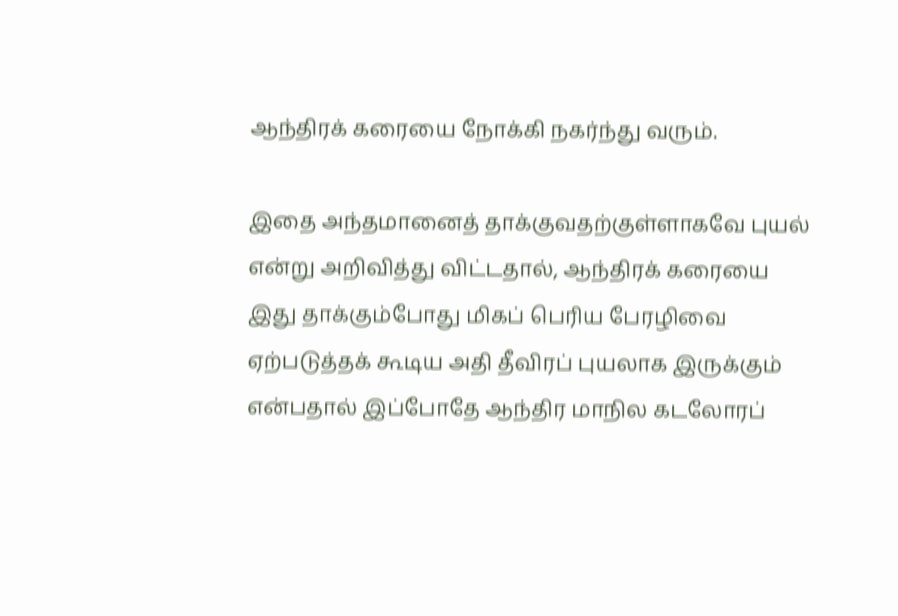ஆந்திரக் கரையை நோக்கி நகர்ந்து வரும்.

இதை அந்தமானைத் தாக்குவதற்குள்ளாகவே புயல் என்று அறிவித்து விட்டதால், ஆந்திரக் கரையை இது தாக்கும்போது மிகப் பெரிய பேரழிவை ஏற்படுத்தக் கூடிய அதி தீவிரப் புயலாக இருக்கும் என்பதால் இப்போதே ஆந்திர மாநில கடலோரப்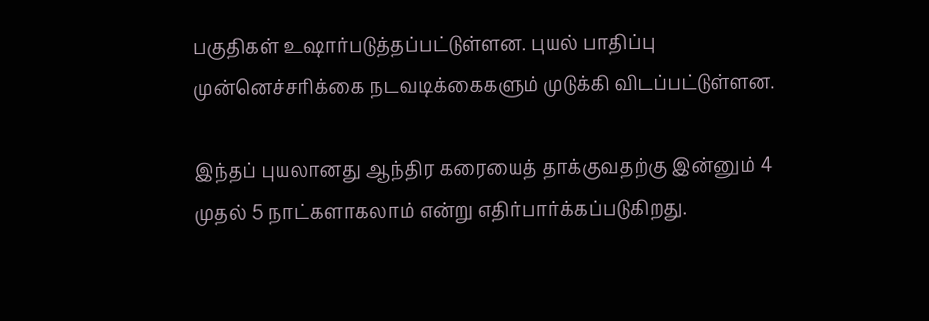பகுதிகள் உஷார்படுத்தப்பட்டுள்ளன. புயல் பாதிப்பு முன்னெச்சரிக்கை நடவடிக்கைகளும் முடுக்கி விடப்பட்டுள்ளன.

இந்தப் புயலானது ஆந்திர கரையைத் தாக்குவதற்கு இன்னும் 4 முதல் 5 நாட்களாகலாம் என்று எதிர்பார்க்கப்படுகிறது.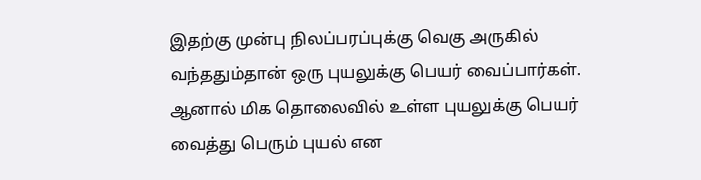இதற்கு முன்பு நிலப்பரப்புக்கு வெகு அருகில் வந்ததும்தான் ஒரு புயலுக்கு பெயர் வைப்பார்கள். ஆனால் மிக தொலைவில் உள்ள புயலுக்கு பெயர் வைத்து பெரும் புயல் என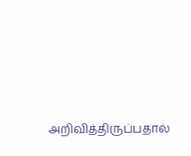அறிவித்திருப்பதால்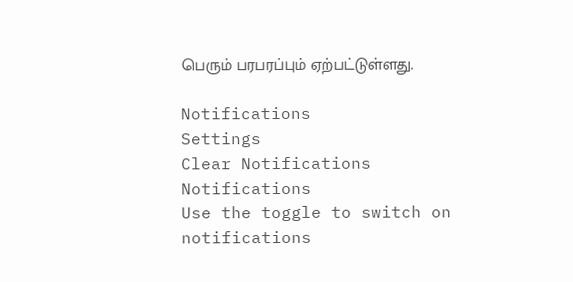பெரும் பரபரப்பும் ஏற்பட்டுள்ளது.

Notifications
Settings
Clear Notifications
Notifications
Use the toggle to switch on notifications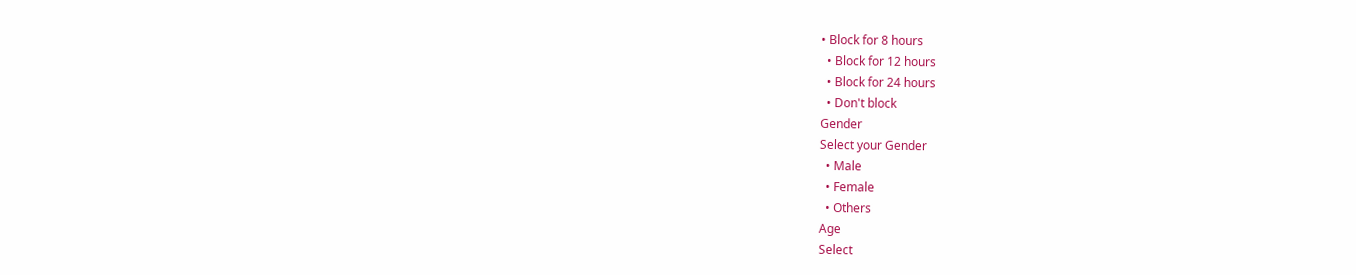• Block for 8 hours
  • Block for 12 hours
  • Block for 24 hours
  • Don't block
Gender
Select your Gender
  • Male
  • Female
  • Others
Age
Select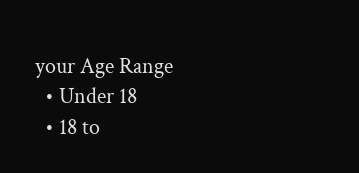your Age Range
  • Under 18
  • 18 to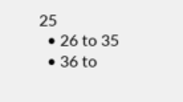25
  • 26 to 35
  • 36 to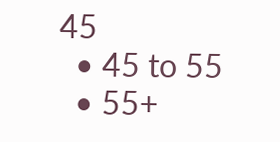45
  • 45 to 55
  • 55+